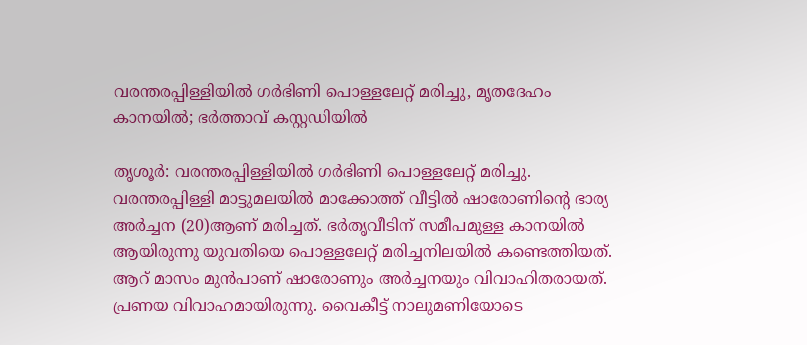വരന്തരപ്പിള്ളിയില്‍ ഗര്‍ഭിണി പൊള്ളലേറ്റ് മരിച്ചു, മൃതദേഹം കാനയില്‍; ഭർത്താവ് കസ്റ്റഡിയില്‍

തൃശൂര്‍: വരന്തരപ്പിള്ളിയില്‍ ഗര്‍ഭിണി പൊള്ളലേറ്റ് മരിച്ചു. വരന്തരപ്പിള്ളി മാട്ടുമലയില്‍ മാക്കോത്ത് വീട്ടില്‍ ഷാരോണിന്റെ ഭാര്യ അര്‍ച്ചന (20)ആണ് മരിച്ചത്. ഭര്‍തൃവീടിന് സമീപമുള്ള കാനയില്‍ ആയിരുന്നു യുവതിയെ പൊള്ളലേറ്റ് മരിച്ചനിലയില്‍ കണ്ടെത്തിയത്. ആറ് മാസം മുന്‍പാണ് ഷാരോണും അര്‍ച്ചനയും വിവാഹിതരായത്. പ്രണയ വിവാഹമായിരുന്നു. വൈകീട്ട് നാലുമണിയോടെ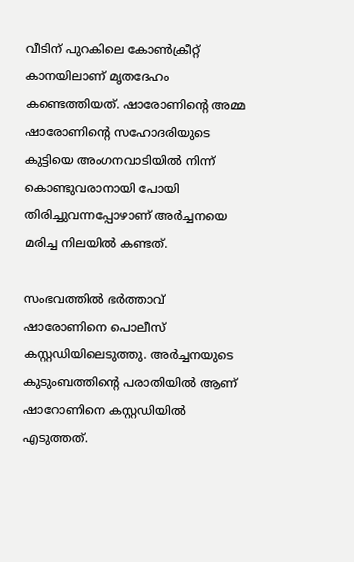വീടിന് പുറകിലെ കോണ്‍ക്രീറ്റ് കാനയിലാണ് മൃതദേഹം കണ്ടെത്തിയത്. ഷാരോണിന്റെ അമ്മ ഷാരോണിന്റെ സഹോദരിയുടെ കുട്ടിയെ അംഗനവാടിയില്‍ നിന്ന് കൊണ്ടുവരാനായി പോയി തിരിച്ചുവന്നപ്പോഴാണ് അര്‍ച്ചനയെ മരിച്ച നിലയില്‍ കണ്ടത്.

സംഭവത്തില്‍ ഭർത്താവ് ഷാരോണിനെ പൊലീസ് കസ്റ്റഡിയിലെടുത്തു. അര്‍ച്ചനയുടെ കുടുംബത്തിന്റെ പരാതിയില്‍ ആണ് ഷാറോണിനെ കസ്റ്റഡിയില്‍ എടുത്തത്.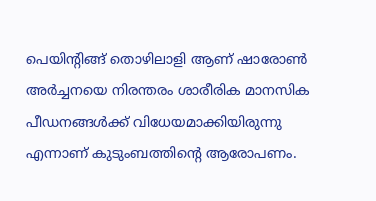പെയിന്റിങ്ങ് തൊഴിലാളി ആണ് ഷാരോണ്‍ അര്‍ച്ചനയെ നിരന്തരം ശാരീരിക മാനസിക പീഡനങ്ങള്‍ക്ക് വിധേയമാക്കിയിരുന്നു എന്നാണ് കുടുംബത്തിന്റെ ആരോപണം.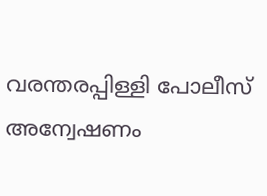വരന്തരപ്പിള്ളി പോലീസ് അന്വേഷണം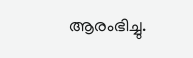ആരംഭിച്ചു.